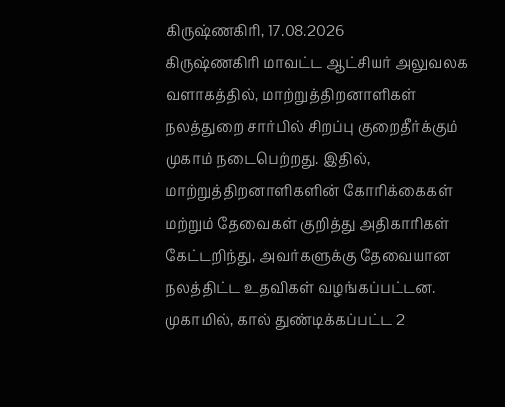கிருஷ்ணகிரி, 17.08.2026
கிருஷ்ணகிரி மாவட்ட ஆட்சியர் அலுவலக வளாகத்தில், மாற்றுத்திறனாளிகள் நலத்துறை சார்பில் சிறப்பு குறைதீர்க்கும் முகாம் நடைபெற்றது. இதில், மாற்றுத்திறனாளிகளின் கோரிக்கைகள் மற்றும் தேவைகள் குறித்து அதிகாரிகள் கேட்டறிந்து, அவர்களுக்கு தேவையான நலத்திட்ட உதவிகள் வழங்கப்பட்டன.
முகாமில், கால் துண்டிக்கப்பட்ட 2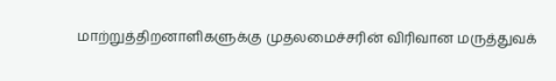மாற்றுத்திறனாளிகளுக்கு முதலமைச்சரின் விரிவான மருத்துவக்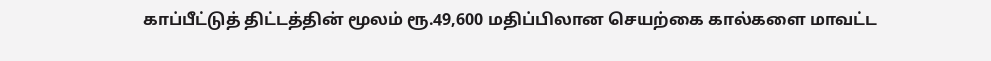காப்பீட்டுத் திட்டத்தின் மூலம் ரூ.49,600 மதிப்பிலான செயற்கை கால்களை மாவட்ட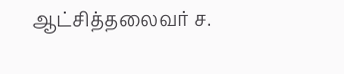ஆட்சித்தலைவர் ச.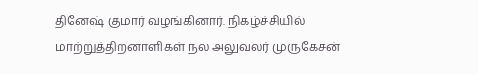தினேஷ் குமார் வழங்கினார். நிகழ்ச்சியில் மாற்றுத்திறனாளிகள் நல அலுவலர் முருகேசன்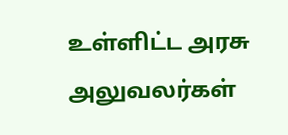உள்ளிட்ட அரசு அலுவலர்கள்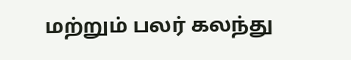மற்றும் பலர் கலந்து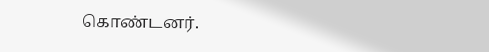கொண்டனர்.